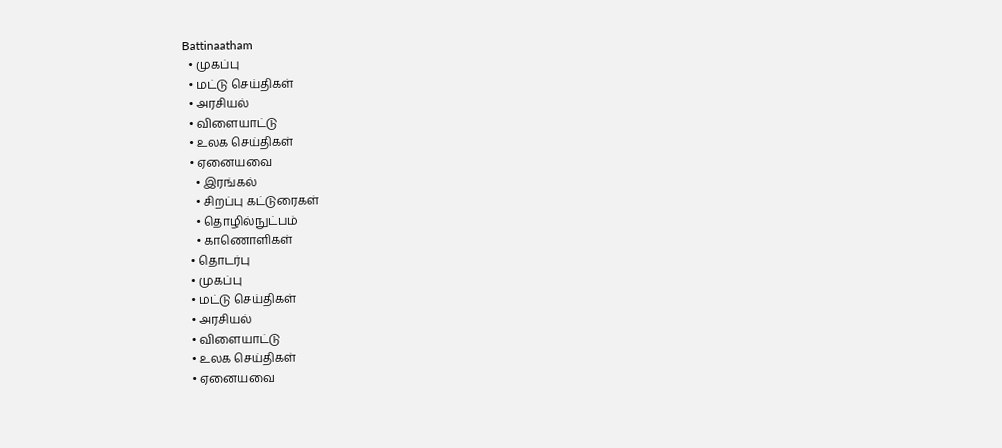Battinaatham
  • முகப்பு
  • மட்டு செய்திகள்
  • அரசியல்
  • விளையாட்டு
  • உலக செய்திகள்
  • ஏனையவை
    • இரங்கல்
    • சிறப்பு கட்டுரைகள்
    • தொழில்நுட்பம்
    • காணொளிகள்
  • தொடர்பு
  • முகப்பு
  • மட்டு செய்திகள்
  • அரசியல்
  • விளையாட்டு
  • உலக செய்திகள்
  • ஏனையவை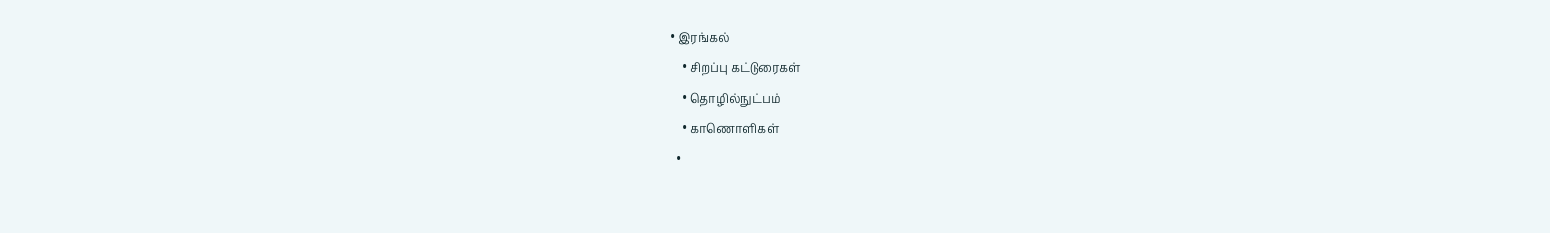• இரங்கல்
    • சிறப்பு கட்டுரைகள்
    • தொழில்நுட்பம்
    • காணொளிகள்
  •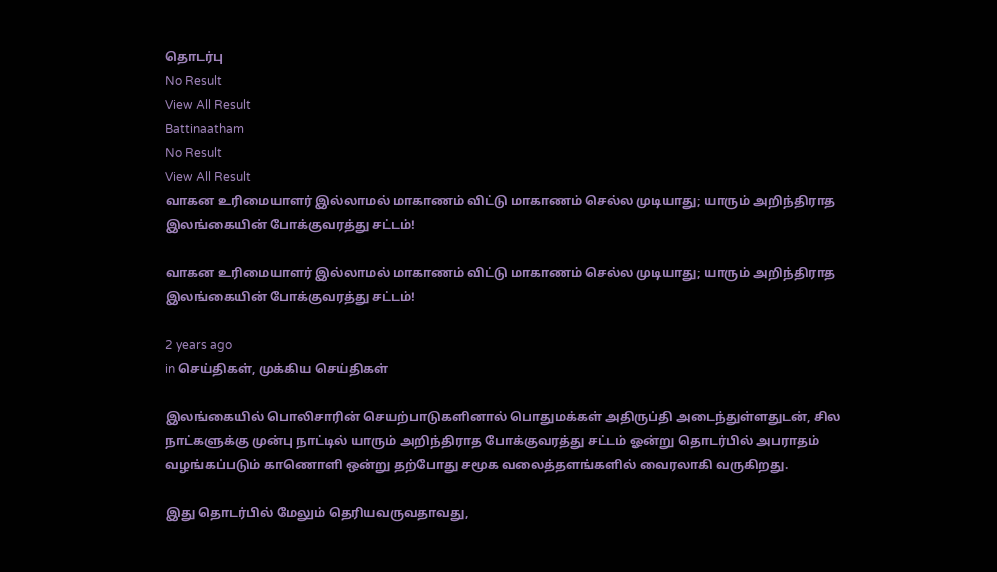தொடர்பு
No Result
View All Result
Battinaatham
No Result
View All Result
வாகன உரிமையாளர் இல்லாமல் மாகாணம் விட்டு மாகாணம் செல்ல முடியாது; யாரும் அறிந்திராத இலங்கையின் போக்குவரத்து சட்டம்!

வாகன உரிமையாளர் இல்லாமல் மாகாணம் விட்டு மாகாணம் செல்ல முடியாது; யாரும் அறிந்திராத இலங்கையின் போக்குவரத்து சட்டம்!

2 years ago
in செய்திகள், முக்கிய செய்திகள்

இலங்கையில் பொலிசாரின் செயற்பாடுகளினால் பொதுமக்கள் அதிருப்தி அடைந்துள்ளதுடன், சில நாட்களுக்கு முன்பு நாட்டில் யாரும் அறிந்திராத போக்குவரத்து சட்டம் ஓன்று தொடர்பில் அபராதம் வழங்கப்படும் காணொளி ஒன்று தற்போது சமூக வலைத்தளங்களில் வைரலாகி வருகிறது.

இது தொடர்பில் மேலும் தெரியவருவதாவது,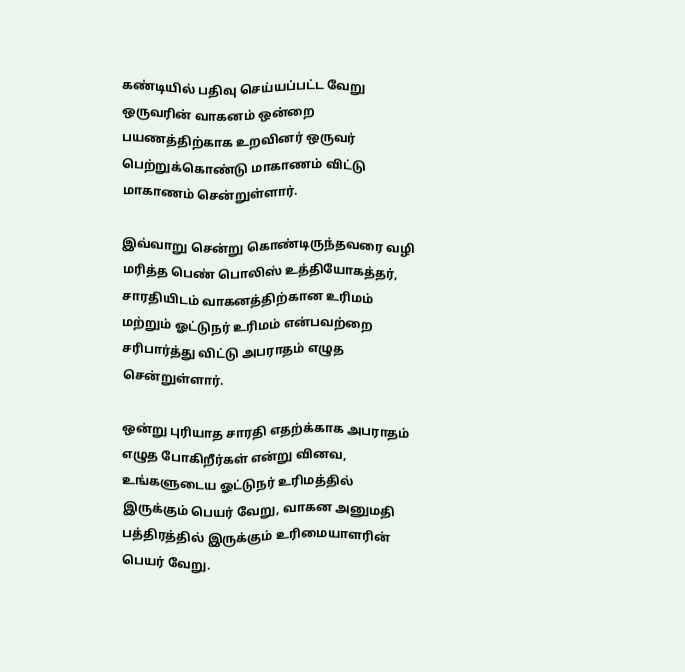கண்டியில் பதிவு செய்யப்பட்ட வேறு ஒருவரின் வாகனம் ஒன்றை பயணத்திற்காக உறவினர் ஒருவர் பெற்றுக்கொண்டு மாகாணம் விட்டு மாகாணம் சென்றுள்ளார்.

இவ்வாறு சென்று கொண்டிருந்தவரை வழி மரித்த பெண் பொலிஸ் உத்தியோகத்தர், சாரதியிடம் வாகனத்திற்கான உரிமம் மற்றும் ஓட்டுநர் உரிமம் என்பவற்றை சரிபார்த்து விட்டு அபராதம் எழுத சென்றுள்ளார்.

ஒன்று புரியாத சாரதி எதற்க்காக அபராதம் எழுத போகிறீர்கள் என்று வினவ,
உங்களுடைய ஓட்டுநர் உரிமத்தில் இருக்கும் பெயர் வேறு, வாகன அனுமதி பத்திரத்தில் இருக்கும் உரிமையாளரின் பெயர் வேறு.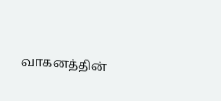வாகனத்தின்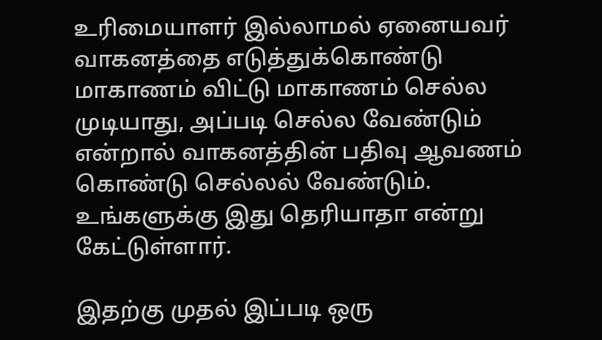உரிமையாளர் இல்லாமல் ஏனையவர் வாகனத்தை எடுத்துக்கொண்டு மாகாணம் விட்டு மாகாணம் செல்ல முடியாது, அப்படி செல்ல வேண்டும் என்றால் வாகனத்தின் பதிவு ஆவணம் கொண்டு செல்லல் வேண்டும். உங்களுக்கு இது தெரியாதா என்று கேட்டுள்ளார்.

இதற்கு முதல் இப்படி ஒரு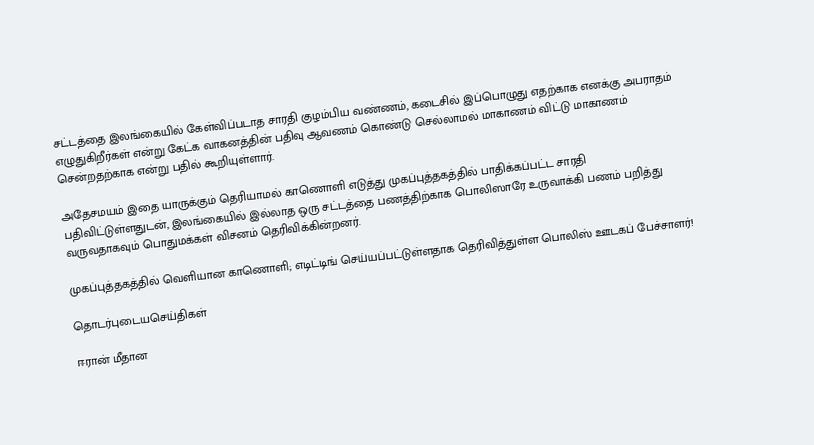சட்டத்தை இலங்கையில் கேள்விப்படாத சாரதி குழம்பிய வண்ணம், கடைசில் இப்பொழுது எதற்காக எனக்கு அபராதம் எழுதுகிறீர்கள் என்று கேட்க வாகனத்தின் பதிவு ஆவணம் கொண்டு செல்லாமல் மாகாணம் விட்டு மாகாணம் சென்றதற்காக என்று பதில் கூறியுள்ளார்.

அதேசமயம் இதை யாருக்கும் தெரியாமல் காணொளி எடுத்து முகப்புத்தகத்தில் பாதிக்கப்பட்ட சாரதி
பதிவிட்டுள்ளதுடன், இலங்கையில் இல்லாத ஒரு சட்டத்தை பணத்திற்காக பொலிஸாரே உருவாக்கி பணம் பறித்து வருவதாகவும் பொதுமக்கள் விசனம் தெரிவிக்கின்றனர்.

முகப்புத்தகத்தில் வெளியான காணொளி; எடிட்டிங் செய்யப்பட்டுள்ளதாக தெரிவித்துள்ள பொலிஸ் ஊடகப் பேச்சாளர்!

தொடர்புடையசெய்திகள்

ஈரான் மீதான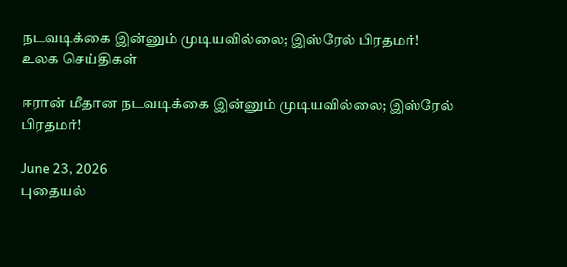நடவடிக்கை இன்னும் முடியவில்லை; இஸ்ரேல் பிரதமர்!
உலக செய்திகள்

ஈரான் மீதான நடவடிக்கை இன்னும் முடியவில்லை; இஸ்ரேல் பிரதமர்!

June 23, 2026
புதையல்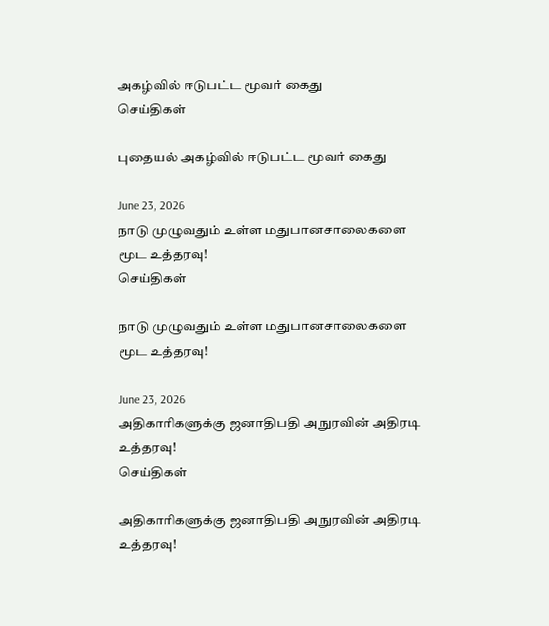அகழ்வில் ஈடுபட்ட மூவர் கைது
செய்திகள்

புதையல் அகழ்வில் ஈடுபட்ட மூவர் கைது

June 23, 2026
நாடு முழுவதும் உள்ள மதுபானசாலைகளை மூட உத்தரவு!
செய்திகள்

நாடு முழுவதும் உள்ள மதுபானசாலைகளை மூட உத்தரவு!

June 23, 2026
அதிகாரிகளுக்கு ஜனாதிபதி அநுரவின் அதிரடி உத்தரவு!
செய்திகள்

அதிகாரிகளுக்கு ஜனாதிபதி அநுரவின் அதிரடி உத்தரவு!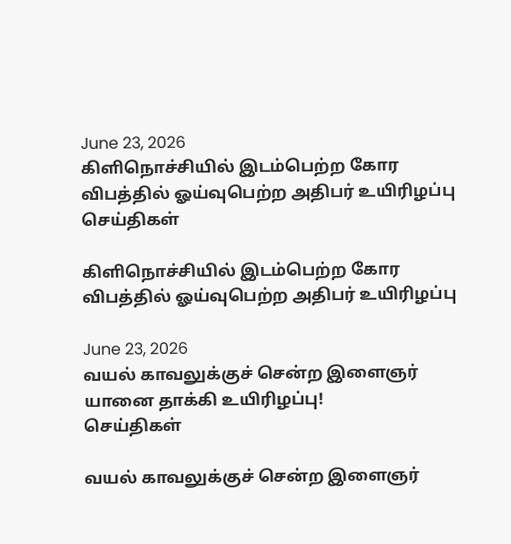June 23, 2026
கிளிநொச்சியில் இடம்பெற்ற கோர விபத்தில் ஓய்வுபெற்ற அதிபர் உயிரிழப்பு
செய்திகள்

கிளிநொச்சியில் இடம்பெற்ற கோர விபத்தில் ஓய்வுபெற்ற அதிபர் உயிரிழப்பு

June 23, 2026
வயல் காவலுக்குச் சென்ற இளைஞர் யானை தாக்கி உயிரிழப்பு!
செய்திகள்

வயல் காவலுக்குச் சென்ற இளைஞர்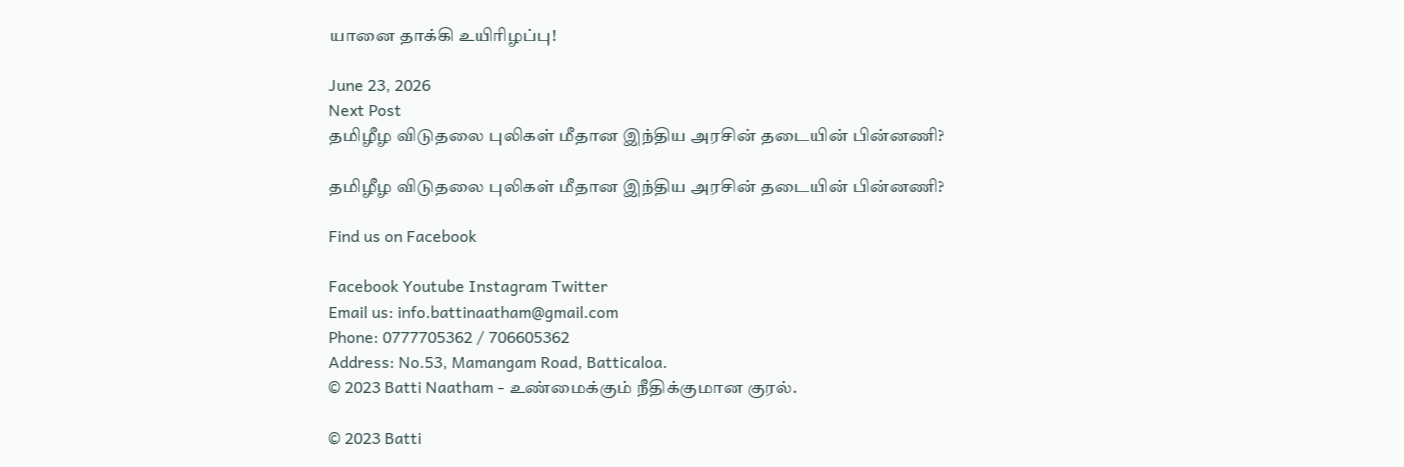யானை தாக்கி உயிரிழப்பு!

June 23, 2026
Next Post
தமிழீழ விடுதலை புலிகள் மீதான இந்திய அரசின் தடையின் பின்னணி?

தமிழீழ விடுதலை புலிகள் மீதான இந்திய அரசின் தடையின் பின்னணி?

Find us on Facebook

Facebook Youtube Instagram Twitter
Email us: info.battinaatham@gmail.com
Phone: 0777705362 / 706605362
Address: No.53, Mamangam Road, Batticaloa.
© 2023 Batti Naatham - உண்மைக்கும் நீதிக்குமான குரல்.

© 2023 Batti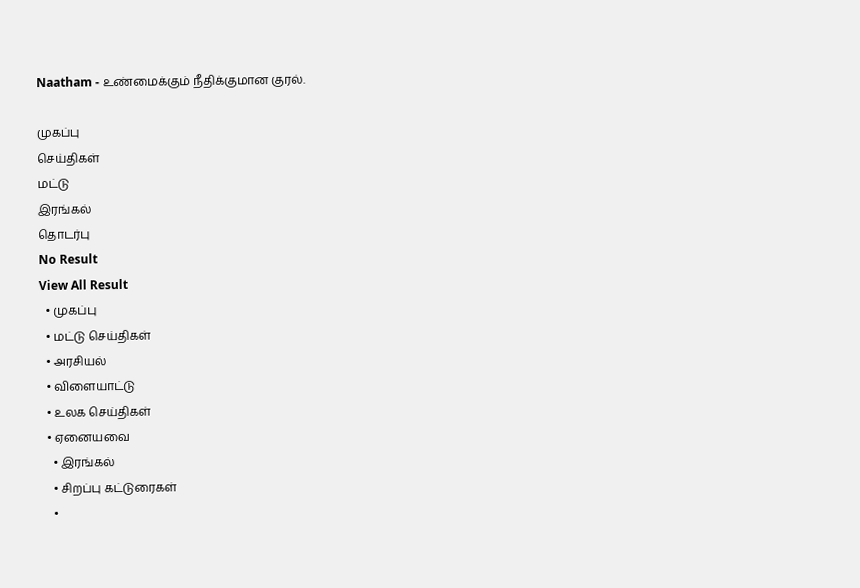Naatham - உண்மைக்கும் நீதிக்குமான குரல்.

முகப்பு
செய்திகள்
மட்டு
இரங்கல்
தொடர்பு
No Result
View All Result
  • முகப்பு
  • மட்டு செய்திகள்
  • அரசியல்
  • விளையாட்டு
  • உலக செய்திகள்
  • ஏனையவை
    • இரங்கல்
    • சிறப்பு கட்டுரைகள்
    •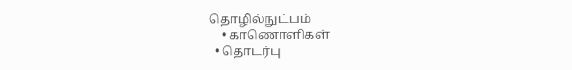தொழில்நுட்பம்
    • காணொளிகள்
  • தொடர்பு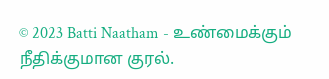© 2023 Batti Naatham - உண்மைக்கும் நீதிக்குமான குரல்.